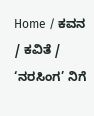Home / ಕವನ / ಕವಿತೆ / ‘ನರಸಿಂಗ’ ನಿಗೆ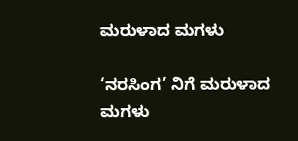ಮರುಳಾದ ಮಗಳು

‘ನರಸಿಂಗ’ ನಿಗೆ ಮರುಳಾದ ಮಗಳು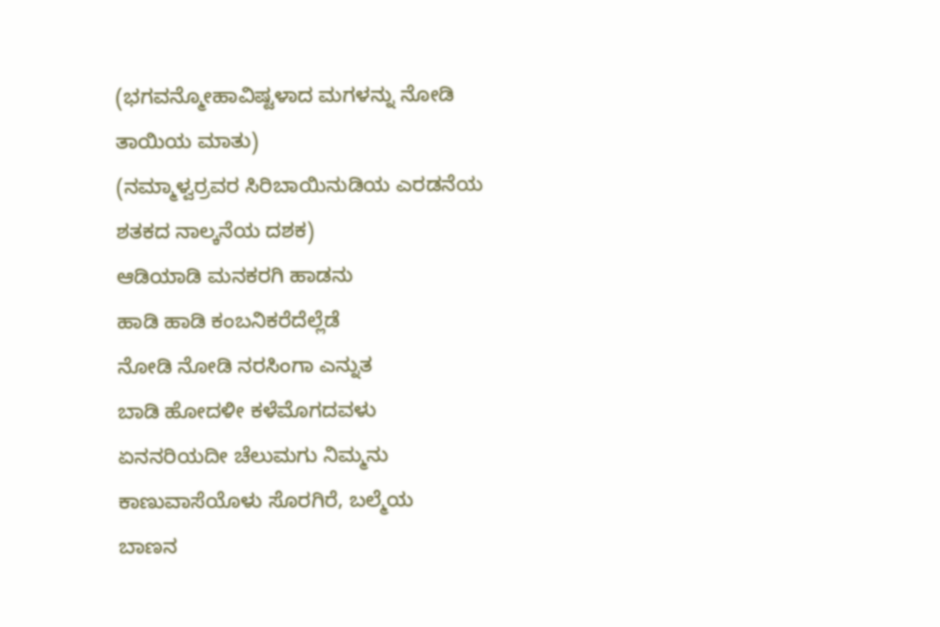(ಭಗವನ್ಮೋಹಾವಿಷ್ಟಳಾದ ಮಗಳನ್ನು ನೋಡಿ ತಾಯಿಯ ಮಾತು)
(ನಮ್ಮಾಳ್ವರ್ರವರ ಸಿರಿಬಾಯಿನುಡಿಯ ಎರಡನೆಯ ಶತಕದ ನಾಲ್ಕನೆಯ ದಶಕ)
ಆಡಿಯಾಡಿ ಮನಕರಗಿ ಹಾಡನು
ಹಾಡಿ ಹಾಡಿ ಕಂಬನಿಕರೆದೆಲ್ಲೆಡೆ
ನೋಡಿ ನೋಡಿ ನರಸಿಂಗಾ ಎನ್ನುತ
ಬಾಡಿ ಹೋದಳೀ ಕಳೆಮೊಗದವಳು
ಏನನರಿಯದೀ ಚೆಲುಮಗು ನಿಮ್ಮನು
ಕಾಣುವಾಸೆಯೊಳು ಸೊರಗಿರೆ, ಬಲ್ಮೆಯ
ಬಾಣನ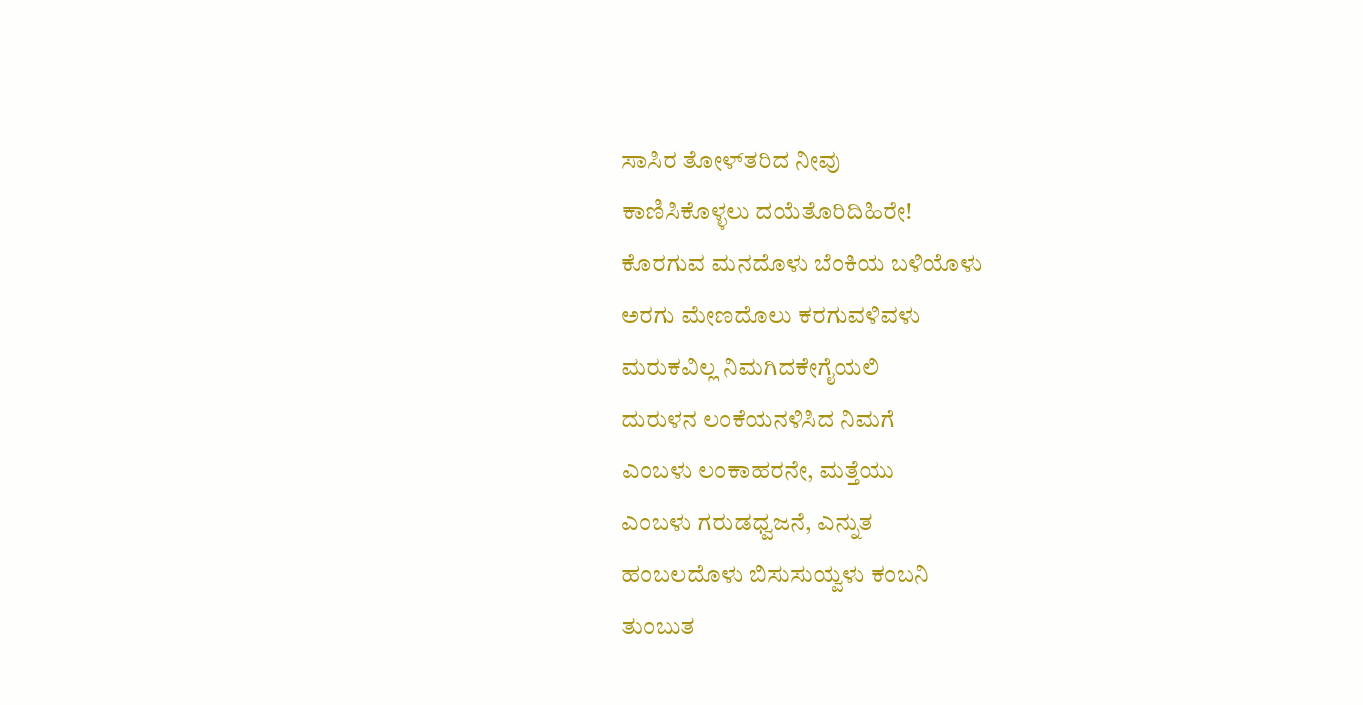ಸಾಸಿರ ತೋಳ್‌ತರಿದ ನೀವು
ಕಾಣಿಸಿಕೊಳ್ಳಲು ದಯೆತೊರಿದಿಹಿರೇ!
ಕೊರಗುವ ಮನದೊಳು ಬೆಂಕಿಯ ಬಳಿಯೊಳು
ಅರಗು ಮೇಣದೊಲು ಕರಗುವಳಿವಳು
ಮರುಕವಿಲ್ಲ ನಿಮಗಿದಕೇಗೈಯಲಿ
ದುರುಳನ ಲಂಕೆಯನಳಿಸಿದ ನಿಮಗೆ
ಎಂಬಳು ಲಂಕಾಹರನೇ, ಮತ್ತೆಯು
ಎಂಬಳು ಗರುಡಧ್ವಜನೆ, ಎನ್ನುತ
ಹಂಬಲದೊಳು ಬಿಸುಸುಯ್ವಳು ಕಂಬನಿ
ತುಂಬುತ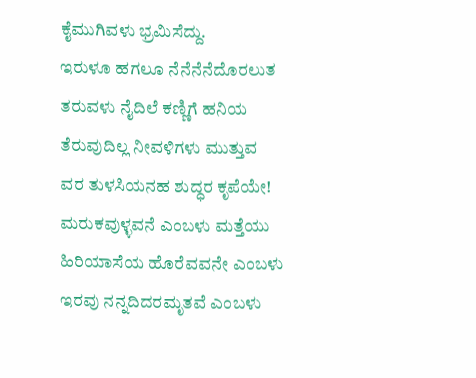ಕೈಮುಗಿವಳು ಭ್ರಮಿಸೆದ್ದು.
ಇರುಳೂ ಹಗಲೂ ನೆನೆನೆನೆದೊರಲುತ
ತರುವಳು ನೈದಿಲೆ ಕಣ್ಣಿಗೆ ಹನಿಯ
ತೆರುವುದಿಲ್ಲ ನೀವಳಿಗಳು ಮುತ್ತುವ
ವರ ತುಳಸಿಯನಹ ಶುದ್ಧರ ಕೃಪೆಯೇ!
ಮರುಕವುಳ್ಳವನೆ ಎಂಬಳು ಮತ್ತೆಯು
ಹಿರಿಯಾಸೆಯ ಹೊರೆವವನೇ ಎಂಬಳು
ಇರವು ನನ್ನದಿದರಮೃತವೆ ಎಂಬಳು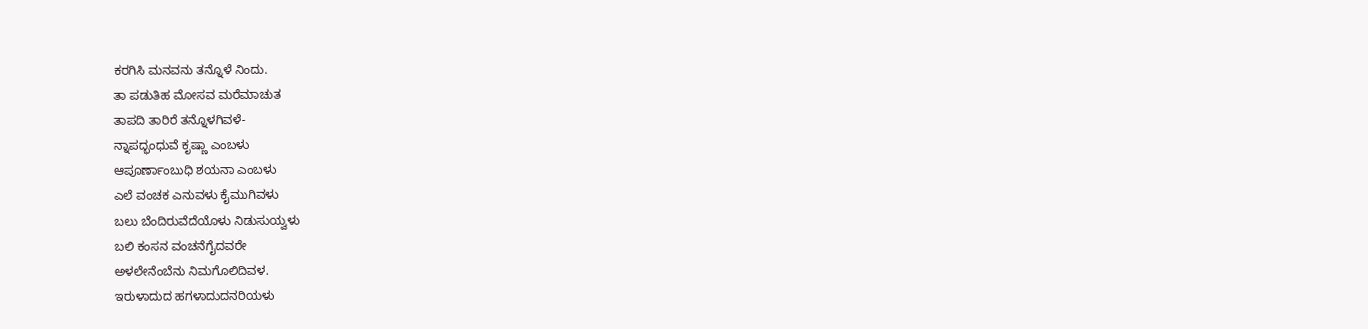ಕರಗಿಸಿ ಮನವನು ತನ್ನೊಳೆ ನಿಂದು.
ತಾ ಪಡುತಿಹ ಮೋಸವ ಮರೆಮಾಚುತ
ತಾಪದಿ ತಾರಿರೆ ತನ್ನೊಳಗಿವಳೆ-
ನ್ನಾಪದ್ಭಂಧುವೆ ಕೃಷ್ಣಾ ಎಂಬಳು
ಆಪೂರ್ಣಾಂಬುಧಿ ಶಯನಾ ಎಂಬಳು
ಎಲೆ ವಂಚಕ ಎನುವಳು ಕೈಮುಗಿವಳು
ಬಲು ಬೆಂದಿರುವೆದೆಯೊಳು ನಿಡುಸುಯ್ವಳು
ಬಲಿ ಕಂಸನ ವಂಚನೆಗೈದವರೇ
ಅಳಲೇನೆಂಬೆನು ನಿಮಗೊಲಿದಿವಳ.
ಇರುಳಾದುದ ಹಗಳಾದುದನರಿಯಳು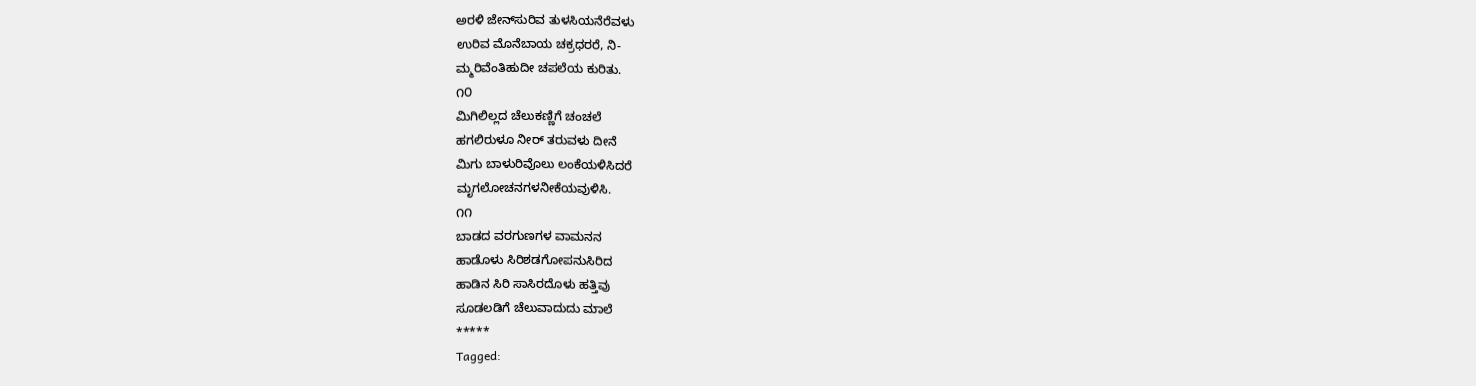ಅರಳಿ ಜೇನ್‌ಸುರಿವ ತುಳಸಿಯನೆರೆವಳು
ಉರಿವ ಮೊನೆಬಾಯ ಚಕ್ರಧರರೆ, ನಿ-
ಮ್ಮರಿವೆಂತಿಹುದೀ ಚಪಲೆಯ ಕುರಿತು.
೧೦
ಮಿಗಿಲಿಲ್ಲದ ಚೆಲುಕಣ್ಣಿಗೆ ಚಂಚಲೆ
ಹಗಲಿರುಳೂ ನೀರ್‌ ತರುವಳು ದೀನೆ
ಮಿಗು ಬಾಳುರಿವೊಲು ಲಂಕೆಯಳಿಸಿದರೆ
ಮೃಗಲೋಚನಗಳನೀಕೆಯವುಳಿಸಿ.
೧೧
ಬಾಡದ ವರಗುಣಗಳ ವಾಮನನ
ಹಾಡೊಳು ಸಿರಿಶಡಗೋಪನುಸಿರಿದ
ಹಾಡಿನ ಸಿರಿ ಸಾಸಿರದೊಳು ಹತ್ತಿವು
ಸೂಡಲಡಿಗೆ ಚೆಲುವಾದುದು ಮಾಲೆ
*****
Tagged: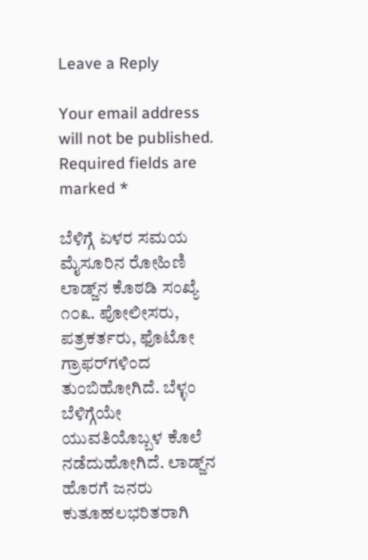Leave a Reply

Your email address will not be published. Required fields are marked *

ಬೆಳಿಗ್ಗೆ ಏಳರ ಸಮಯ ಮೈಸೂರಿನ ರೋಹಿಣಿ ಲಾಡ್ಜ್‌ನ ಕೊಠಡಿ ಸಂಖ್ಯೆ ೧೦೩. ಪೋಲೀಸರು, ಪತ್ರಕರ್ತರು, ಫೊಟೋ ಗ್ರಾಫರ್‌ಗಳಿಂದ ತುಂಬಿಹೋಗಿದೆ. ಬೆಳ್ಳಂ ಬೆಳಿಗ್ಗೆಯೇ ಯುವತಿಯೊಬ್ಬಳ ಕೊಲೆ ನಡೆದುಹೋಗಿದೆ. ಲಾಡ್ಜ್‌ನ ಹೊರಗೆ ಜನರು ಕುತೂಹಲಭರಿತರಾಗಿ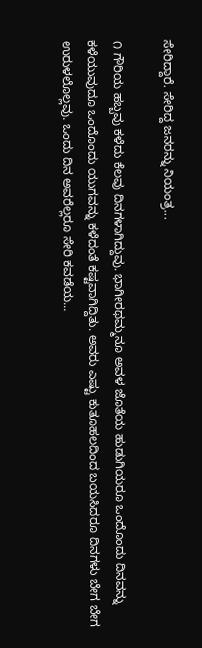ಸೇರಿದ್ದಾರೆ. ಸೇರಿದ್ದ ಜನರನ್ನು ನಿಯಂತ್ರ...

೧ ಗೌರಿಯ ಹಬ್ಬವು ಕಳೆದು ಕೆಲವು ದಿನಗಳಾಗಿದ್ದುವು. ಭಾಗೀರಥಮ್ಮನೂ ಅವಳ ಜೊತೆಯ ಹುಡುಗಿಯರೂ ಒಂದೊಂದು ದಿನವನ್ನು ಕಳೆಯುವುದೂ ಒಂದೊಂದು ಯುಗವನ್ನು ಕಳೆದಂತೆ ಕಷ್ಟವಾಗಿದ್ದಿತು. ಅವರು ಎಷ್ಟು ಕುತೂಹಲದಿಂದ ಬಯಸಿದರೂ ದಿನಗಳು ಬೇಗ ಬೇಗ ಉರುಳಲೊಲ್ಲವು. ಒಂದು ದಿನ ಅವರೆಲ್ಲರೂ ಸೇರಿ ಕವಡೆಯ...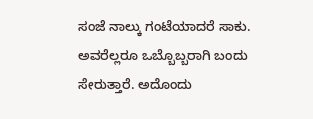ಸಂಜೆ ನಾಲ್ಕು ಗಂಟೆಯಾದರೆ ಸಾಕು. ಅವರೆಲ್ಲರೂ ಒಬ್ಬೊಬ್ಬರಾಗಿ ಬಂದು ಸೇರುತ್ತಾರೆ. ಅದೊಂದು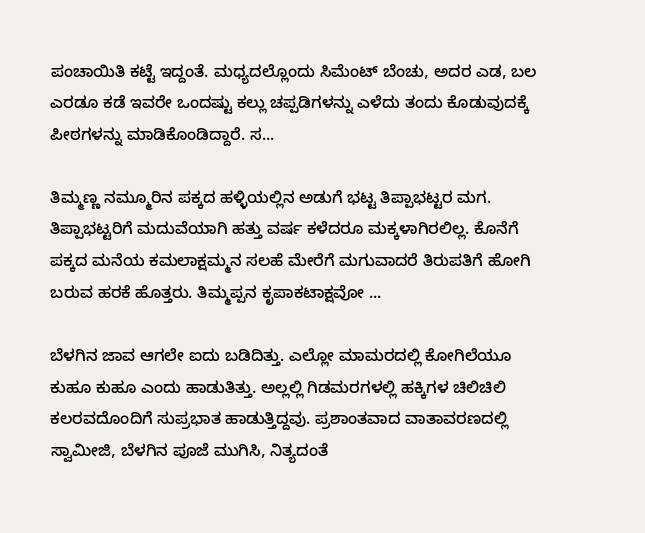ಪಂಚಾಯಿತಿ ಕಟ್ಟೆ ಇದ್ದಂತೆ. ಮಧ್ಯದಲ್ಲೊಂದು ಸಿಮೆಂಟ್ ಬೆಂಚು, ಅದರ ಎಡ, ಬಲ ಎರಡೂ ಕಡೆ ಇವರೇ ಒಂದಷ್ಟು ಕಲ್ಲು ಚಪ್ಪಡಿಗಳನ್ನು ಎಳೆದು ತಂದು ಕೊಡುವುದಕ್ಕೆ ಪೀಠಗಳನ್ನು ಮಾಡಿಕೊಂಡಿದ್ದಾರೆ. ಸ...

ತಿಮ್ಮಣ್ಣ ನಮ್ಮೂರಿನ ಪಕ್ಕದ ಹಳ್ಳಿಯಲ್ಲಿನ ಅಡುಗೆ ಭಟ್ಟ ತಿಪ್ಪಾಭಟ್ಟರ ಮಗ. ತಿಪ್ಪಾಭಟ್ಟರಿಗೆ ಮದುವೆಯಾಗಿ ಹತ್ತು ವರ್ಷ ಕಳೆದರೂ ಮಕ್ಕಳಾಗಿರಲಿಲ್ಲ. ಕೊನೆಗೆ ಪಕ್ಕದ ಮನೆಯ ಕಮಲಾಕ್ಷಮ್ಮನ ಸಲಹೆ ಮೇರೆಗೆ ಮಗುವಾದರೆ ತಿರುಪತಿಗೆ ಹೋಗಿ ಬರುವ ಹರಕೆ ಹೊತ್ತರು. ತಿಮ್ಮಪ್ಪನ ಕೃಪಾಕಟಾಕ್ಷವೋ ...

ಬೆಳಗಿನ ಜಾವ ಆಗಲೇ ಐದು ಬಡಿದಿತ್ತು. ಎಲ್ಲೋ ಮಾಮರದಲ್ಲಿ ಕೋಗಿಲೆಯೂ ಕುಹೂ ಕುಹೂ ಎಂದು ಹಾಡುತಿತ್ತು. ಅಲ್ಲಲ್ಲಿ ಗಿಡಮರಗಳಲ್ಲಿ ಹಕ್ಕಿಗಳ ಚಿಲಿಚಿಲಿ ಕಲರವದೊಂದಿಗೆ ಸುಪ್ರಭಾತ ಹಾಡುತ್ತಿದ್ದವು. ಪ್ರಶಾಂತವಾದ ವಾತಾವರಣದಲ್ಲಿ ಸ್ವಾಮೀಜಿ, ಬೆಳಗಿನ ಪೂಜೆ ಮುಗಿಸಿ, ನಿತ್ಯದಂತೆ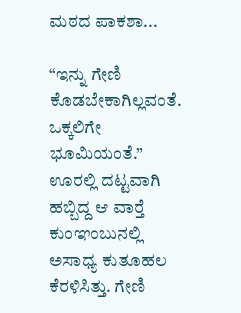ಮಠದ ಪಾಕಶಾ...

“ಇನ್ನು ಗೇಣಿ ಕೊಡಬೇಕಾಗಿಲ್ಲವಂತೆ. ಒಕ್ಕಲಿಗೇ ಭೂಮಿಯಂತೆ.” ಊರಲ್ಲಿ ದಟ್ಟವಾಗಿ ಹಬ್ಬಿದ್ದ ಆ ವಾರ್‍ತೆ ಕುಂಞಂಬುನಲ್ಲಿ ಅಸಾಧ್ಯ ಕುತೂಹಲ ಕೆರಳಿಸಿತ್ತು. ಗೇಣಿ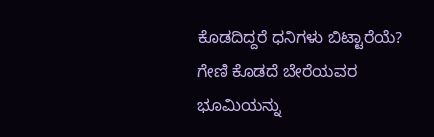ಕೊಡದಿದ್ದರೆ ಧನಿಗಳು ಬಿಟ್ಟಾರೆಯೆ? ಗೇಣಿ ಕೊಡದೆ ಬೇರೆಯವರ ಭೂಮಿಯನ್ನು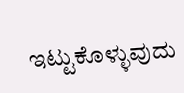ಇಟ್ಟುಕೊಳ್ಳುವುದು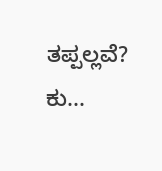ತಪ್ಪಲ್ಲವೆ? ಕು...